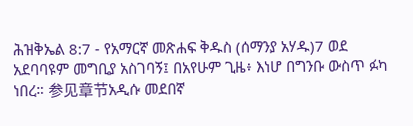ሕዝቅኤል 8:7 - የአማርኛ መጽሐፍ ቅዱስ (ሰማንያ አሃዱ)7 ወደ አደባባዩም መግቢያ አስገባኝ፤ በአየሁም ጊዜ፥ እነሆ በግንቡ ውስጥ ፉካ ነበረ። 参见章节አዲሱ መደበኛ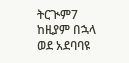ትርጒም7 ከዚያም በኋላ ወደ አደባባዩ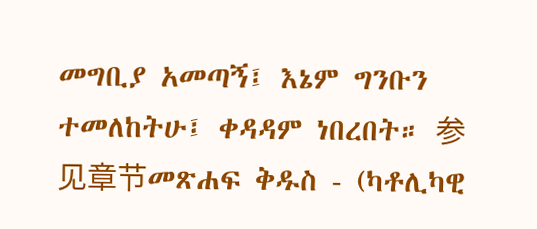መግቢያ አመጣኝ፤ እኔም ግንቡን ተመለከትሁ፤ ቀዳዳም ነበረበት። 参见章节መጽሐፍ ቅዱስ - (ካቶሊካዊ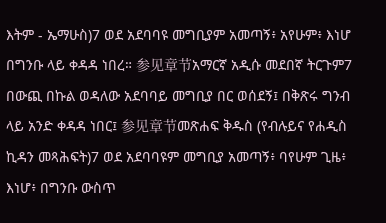እትም - ኤማሁስ)7 ወደ አደባባዩ መግቢያም አመጣኝ፥ አየሁም፥ እነሆ በግንቡ ላይ ቀዳዳ ነበረ። 参见章节አማርኛ አዲሱ መደበኛ ትርጉም7 በውጪ በኩል ወዳለው አደባባይ መግቢያ በር ወሰደኝ፤ በቅጽሩ ግንብ ላይ አንድ ቀዳዳ ነበር፤ 参见章节መጽሐፍ ቅዱስ (የብሉይና የሐዲስ ኪዳን መጻሕፍት)7 ወደ አደባባዩም መግቢያ አመጣኝ፥ ባየሁም ጊዜ፥ እነሆ፥ በግንቡ ውስጥ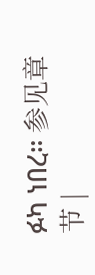ፉካ ነበረ። 参见章节 |